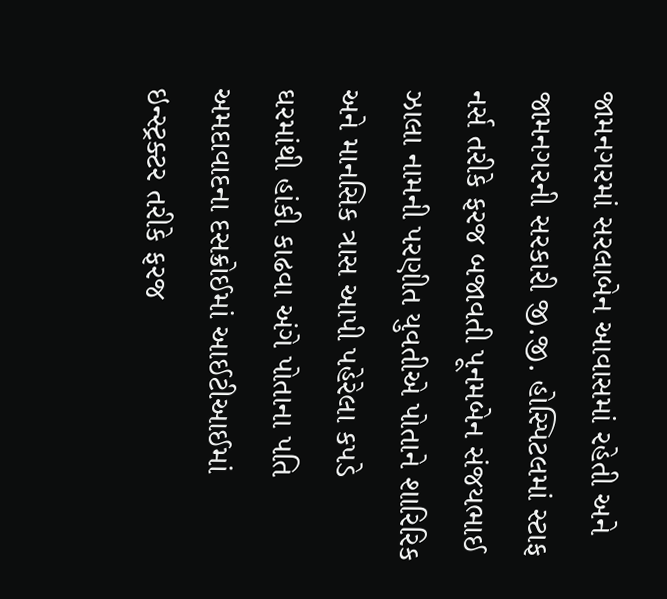જામનગરમાં સરલાબેન આવાસમાં રહેતી અને જામનગરની સરકારી જી.જી. હોસ્પિટલમાં સ્ટાફ નર્સ તરીકે ફરજ બજાવતી પૂનમબેન સંજયભાઈ ઝાલા નામની પરણીત યુવતીએ પોતાને શારિરિક અને માનસિક ત્રાસ આપી પહેરેલા કપડે ઘરમાંથી હાંકી કાઢવા અંગે પોતાના પતિ અમદાવાદના દસક્રોઈમાં આઈટીઆઈમાં ઇન્સ્ટ્રક્ટર તરીકે ફરજ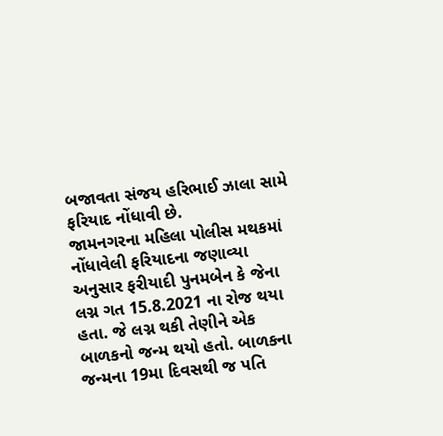બજાવતા સંજય હરિભાઈ ઝાલા સામે ફરિયાદ નોંધાવી છે.
જામનગરના મહિલા પોલીસ મથકમાં નોંધાવેલી ફરિયાદના જણાવ્યા અનુસાર ફરીયાદી પુનમબેન કે જેના લગ્ન ગત 15.8.2021 ના રોજ થયા હતા. જે લગ્ન થકી તેણીને એક બાળકનો જન્મ થયો હતો. બાળકના જન્મના 19મા દિવસથી જ પતિ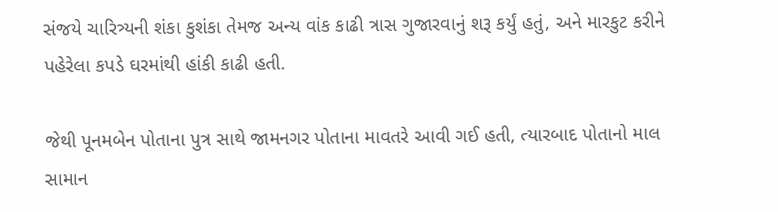સંજયે ચારિત્ર્યની શંકા કુશંકા તેમજ અન્ય વાંક કાઢી ત્રાસ ગુજારવાનું શરૂ કર્યું હતું, અને મારકુટ કરીને પહેરેલા કપડે ઘરમાંથી હાંકી કાઢી હતી.

જેથી પૂનમબેન પોતાના પુત્ર સાથે જામનગર પોતાના માવતરે આવી ગઈ હતી, ત્યારબાદ પોતાનો માલ સામાન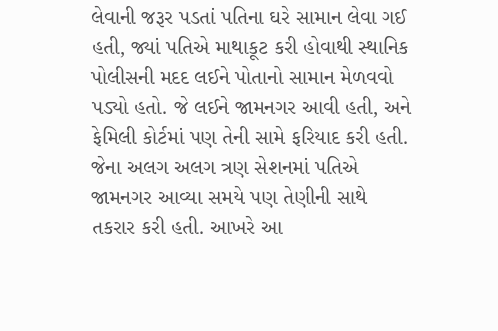લેવાની જરૂર પડતાં પતિના ઘરે સામાન લેવા ગઈ હતી, જ્યાં પતિએ માથાકૂટ કરી હોવાથી સ્થાનિક પોલીસની મદદ લઈને પોતાનો સામાન મેળવવો પડ્યો હતો. જે લઈને જામનગર આવી હતી, અને ફેમિલી કોર્ટમાં પણ તેની સામે ફરિયાદ કરી હતી. જેના અલગ અલગ ત્રણ સેશનમાં પતિએ જામનગર આવ્યા સમયે પણ તેણીની સાથે તકરાર કરી હતી. આખરે આ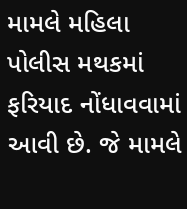મામલે મહિલા પોલીસ મથકમાં ફરિયાદ નોંધાવવામાં આવી છે. જે મામલે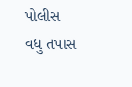પોલીસ વધુ તપાસ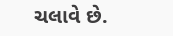ચલાવે છે.